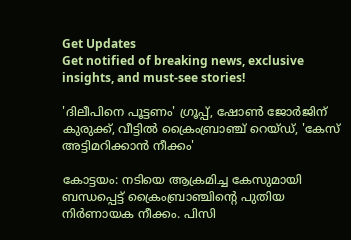Get Updates
Get notified of breaking news, exclusive insights, and must-see stories!

'ദിലീപിനെ പൂട്ടണം' ഗ്രൂപ്പ്, ഷോൺ ജോർജിന് കുരുക്ക്, വീട്ടില്‍ ക്രൈംബ്രാഞ്ച് റെയ്ഡ്, 'കേസ് അട്ടിമറിക്കാൻ നീക്കം'

കോട്ടയം: നടിയെ ആക്രമിച്ച കേസുമായി ബന്ധപ്പെട്ട് ക്രൈംബ്രാഞ്ചിന്റെ പുതിയ നിര്‍ണായക നീക്കം. പിസി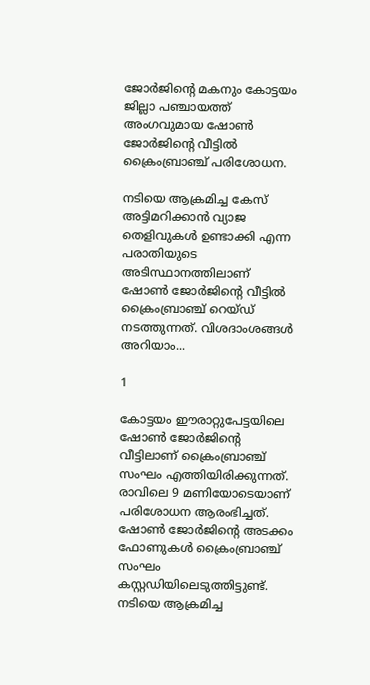ജോര്‍ജിന്റെ മകനും കോട്ടയം ജില്ലാ പഞ്ചായത്ത് അംഗവുമായ ഷോണ്‍ ജോര്‍ജിന്റെ വീട്ടില്‍ ക്രൈംബ്രാഞ്ച് പരിശോധന.

നടിയെ ആക്രമിച്ച കേസ് അട്ടിമറിക്കാന്‍ വ്യാജ തെളിവുകള്‍ ഉണ്ടാക്കി എന്ന പരാതിയുടെ അടിസ്ഥാനത്തിലാണ് ഷോണ്‍ ജോര്‍ജിന്റെ വീട്ടില്‍ ക്രൈംബ്രാഞ്ച് റെയ്ഡ് നടത്തുന്നത്. വിശദാംശങ്ങള്‍ അറിയാം...

1

കോട്ടയം ഈരാറ്റുപേട്ടയിലെ ഷോണ്‍ ജോര്‍ജിന്റെ വീട്ടിലാണ് ക്രൈംബ്രാഞ്ച് സംഘം എത്തിയിരിക്കുന്നത്. രാവിലെ 9 മണിയോടെയാണ് പരിശോധന ആരംഭിച്ചത്. ഷോണ്‍ ജോര്‍ജിന്റെ അടക്കം ഫോണുകള്‍ ക്രൈംബ്രാഞ്ച് സംഘം കസ്റ്റഡിയിലെടുത്തിട്ടുണ്ട്. നടിയെ ആക്രമിച്ച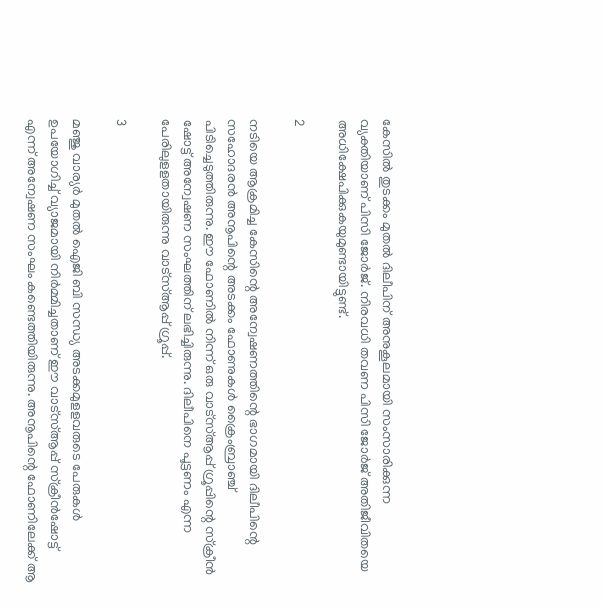കേസില്‍ തുടക്കം മുതല്‍ ദിലീപിന് അനുകൂലമായി സംസാരിക്കുന്ന വ്യക്തിയാണ് പിസി ജോര്‍ജ്. നിരവധി തവണ പിസി ജോര്‍ജ് അതിജീവിതയെ അധിക്ഷേപിക്കുകയുമുണ്ടായിട്ടുണ്ട്.

2

നടിയെ ആക്രമിച്ച കേസിന്റെ അന്വേഷണത്തിന്റെ ഭാഗമായി ദിലീപിന്റെ സഹോദരന്‍ അനൂപിന്റെ അടക്കം ഫോണുകള്‍ ക്രൈംബ്രാഞ്ച് പിടിച്ചെടുത്തിരുന്നു. ഈ ഫോണില്‍ നിന്ന് ഒരു വാട്‌സ്ആപ്പ് ഗ്രൂപ്പിന്റെ സ്‌ക്രീന്‍ ഷോട്ട് അന്വേഷണ സംഘത്തിന് ലഭിച്ചിരുന്നു. ദിലീപിനെ പൂട്ടണം എന്ന പേരിലുളളതായിരുന്നു വാട്‌സ്ആപ്പ് ഗ്രൂപ്പ്.

3

മഞ്ജു വാര്യര്‍ മുതല്‍ ഐജി ബി സന്ധ്യ അടക്കമുളളവരുടെ പേരുകള്‍ ഉപയോഗിച്ച് വ്യാജമായി നിര്‍മ്മിച്ചതാണ് ഈ വാട്‌സ്ആപ്പ് സ്‌ക്രീന്‍ഷോട്ട് എന്ന് അന്വേഷണ സംഘം കണ്ടെത്തിയിരുന്നു. അനൂപിന്റെ ഫോണിലേക്ക് ആ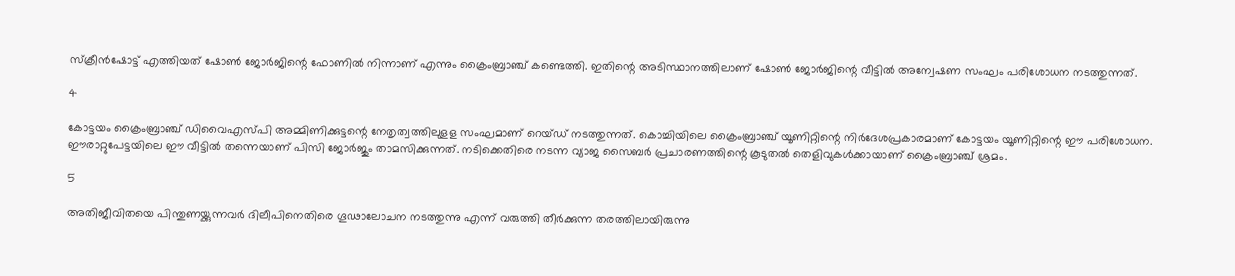സ്‌ക്രീന്‍ഷോട്ട് എത്തിയത് ഷോണ്‍ ജോര്‍ജിന്റെ ഫോണില്‍ നിന്നാണ് എന്നും ക്രൈംബ്രാഞ്ച് കണ്ടെത്തി. ഇതിന്റെ അടിസ്ഥാനത്തിലാണ് ഷോണ്‍ ജോര്‍ജിന്റെ വീട്ടില്‍ അന്വേഷണ സംഘം പരിശോധന നടത്തുന്നത്.

4

കോട്ടയം ക്രൈംബ്രാഞ്ച് ഡിവൈഎസ്പി അമ്മിണിക്കുട്ടന്റെ നേതൃത്വത്തിലുളള സംഘമാണ് റെയ്ഡ് നടത്തുന്നത്. കൊച്ചിയിലെ ക്രൈംബ്രാഞ്ച് യൂണിറ്റിന്റെ നിര്‍ദേശപ്രകാരമാണ് കോട്ടയം യൂണിറ്റിന്റെ ഈ പരിശോധന. ഈരാറ്റുപേട്ടയിലെ ഈ വീട്ടില്‍ തന്നെയാണ് പിസി ജോര്‍ജും താമസിക്കുന്നത്. നടിക്കെതിരെ നടന്ന വ്യാജ സൈബര്‍ പ്രചാരണത്തിന്റെ കൂടുതല്‍ തെളിവുകള്‍ക്കായാണ് ക്രൈംബ്രാഞ്ച് ശ്രമം.

5

അതിജീവിതയെ പിന്തുണയ്ക്കുന്നവര്‍ ദിലീപിനെതിരെ ഗൂഢാലോചന നടത്തുന്നു എന്ന് വരുത്തി തീര്‍ക്കുന്ന തരത്തിലായിരുന്നു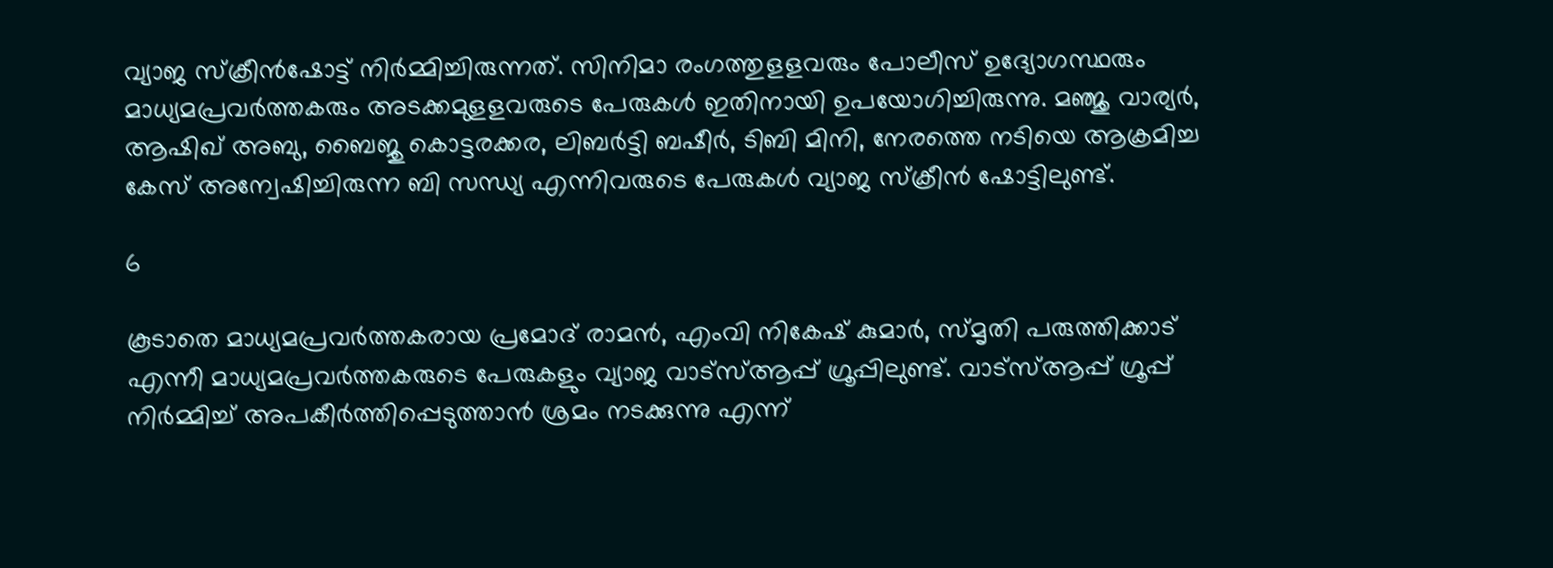വ്യാജ സ്‌ക്രീന്‍ഷോട്ട് നിര്‍മ്മിച്ചിരുന്നത്. സിനിമാ രംഗത്തുളളവരും പോലീസ് ഉദ്യോഗസ്ഥരും മാധ്യമപ്രവര്‍ത്തകരും അടക്കമുളളവരുടെ പേരുകള്‍ ഇതിനായി ഉപയോഗിച്ചിരുന്നു. മഞ്ജു വാര്യര്‍, ആഷിഖ് അബു, ബൈജു കൊട്ടരക്കര, ലിബര്‍ട്ടി ബഷീര്‍, ടിബി മിനി, നേരത്തെ നടിയെ ആക്രമിച്ച കേസ് അന്വേഷിച്ചിരുന്ന ബി സന്ധ്യ എന്നിവരുടെ പേരുകള്‍ വ്യാജ സ്‌ക്രീന്‍ ഷോട്ടിലുണ്ട്.

6

കൂടാതെ മാധ്യമപ്രവര്‍ത്തകരായ പ്രമോദ് രാമന്‍, എംവി നികേഷ് കുമാര്‍, സ്മൃതി പരുത്തിക്കാട് എന്നീ മാധ്യമപ്രവര്‍ത്തകരുടെ പേരുകളും വ്യാജ വാട്‌സ്ആപ്പ് ഗ്രൂപ്പിലുണ്ട്. വാട്‌സ്ആപ്പ് ഗ്രൂപ്പ് നിര്‍മ്മിച്ച് അപകീര്‍ത്തിപ്പെടുത്താന്‍ ശ്രമം നടക്കുന്നു എന്ന്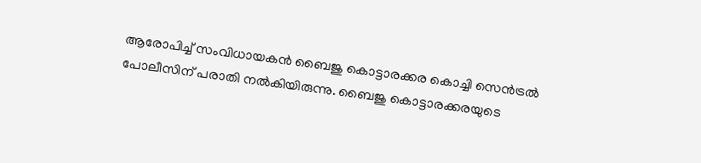ആരോപിച്ച് സംവിധായകന്‍ ബൈജു കൊട്ടാരക്കര കൊച്ചി സെന്‍ട്രല്‍ പോലീസിന് പരാതി നല്‍കിയിരുന്നു. ബൈജു കൊട്ടാരക്കരയുടെ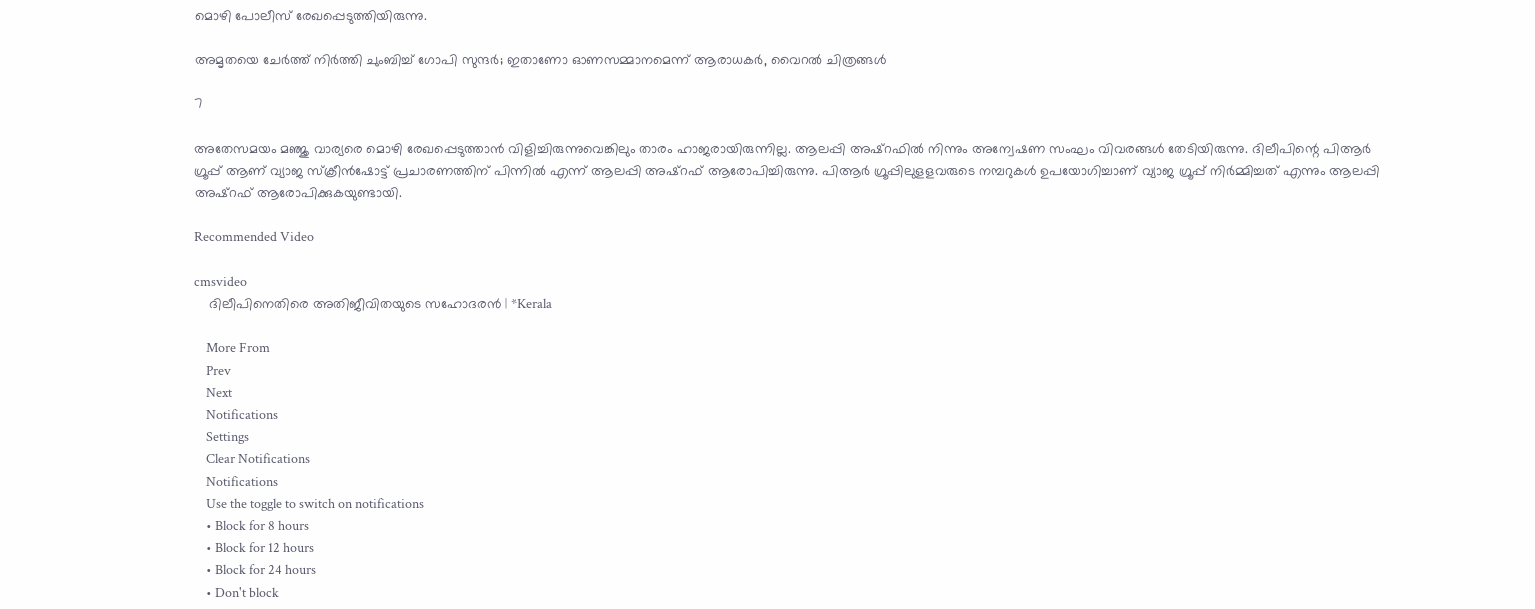മൊഴി പോലീസ് രേഖപ്പെടുത്തിയിരുന്നു.

അമൃതയെ ചേർത്ത് നിർത്തി ചുംബിച്ച് ഗോപി സുന്ദർ; ഇതാണോ ഓണസമ്മാനമെന്ന് ആരാധകർ, വൈറല്‍ ചിത്രങ്ങള്‍

7

അതേസമയം മഞ്ജു വാര്യരെ മൊഴി രേഖപ്പെടുത്താന്‍ വിളിച്ചിരുന്നുവെങ്കിലും താരം ഹാജരായിരുന്നില്ല. ആലപ്പി അഷ്‌റഫില്‍ നിന്നും അന്വേഷണ സംഘം വിവരങ്ങള്‍ തേടിയിരുന്നു. ദിലീപിന്റെ പിആര്‍ ഗ്രൂപ്പ് ആണ് വ്യാജ സ്‌ക്രീന്‍ഷോട്ട് പ്രചാരണത്തിന് പിന്നില്‍ എന്ന് ആലപ്പി അഷ്‌റഫ് ആരോപിച്ചിരുന്നു. പിആര്‍ ഗ്രൂപ്പിലുളളവരുടെ നമ്പറുകള്‍ ഉപയോഗിച്ചാണ് വ്യാജ ഗ്രൂപ്പ് നിര്‍മ്മിച്ചത് എന്നും ആലപ്പി അഷ്‌റഫ് ആരോപിക്കുകയുണ്ടായി.

Recommended Video

cmsvideo
    ദിലീപിനെതിരെ അതിജീവിതയുടെ സഹോദരൻ | *Kerala

    More From
    Prev
    Next
    Notifications
    Settings
    Clear Notifications
    Notifications
    Use the toggle to switch on notifications
    • Block for 8 hours
    • Block for 12 hours
    • Block for 24 hours
    • Don't block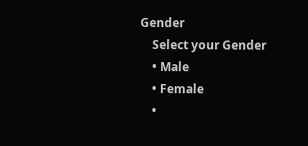Gender
    Select your Gender
    • Male
    • Female
    •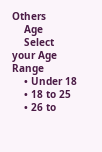Others
    Age
    Select your Age Range
    • Under 18
    • 18 to 25
    • 26 to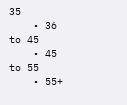35
    • 36 to 45
    • 45 to 55
    • 55+